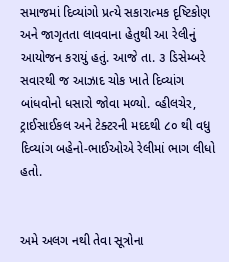સમાજમાં દિવ્યાંગો પ્રત્યે સકારાત્મક દૃષ્ટિકોણ અને જાગૃતતા લાવવાના હેતુથી આ રેલીનું આયોજન કરાયું હતું. આજે તા. ૩ ડિસેમ્બરે સવારથી જ આઝાદ ચોક ખાતે દિવ્યાંગ બાંધવોનો ધસારો જોવા મળ્યો. વ્હીલચેર, ટ્રાઈસાઈકલ અને ટેક્ટરની મદદથી ૮૦ થી વધુ દિવ્યાંગ બહેનો-ભાઈઓએ રેલીમાં ભાગ લીધો હતો.


અમે અલગ નથી તેવા સૂત્રોના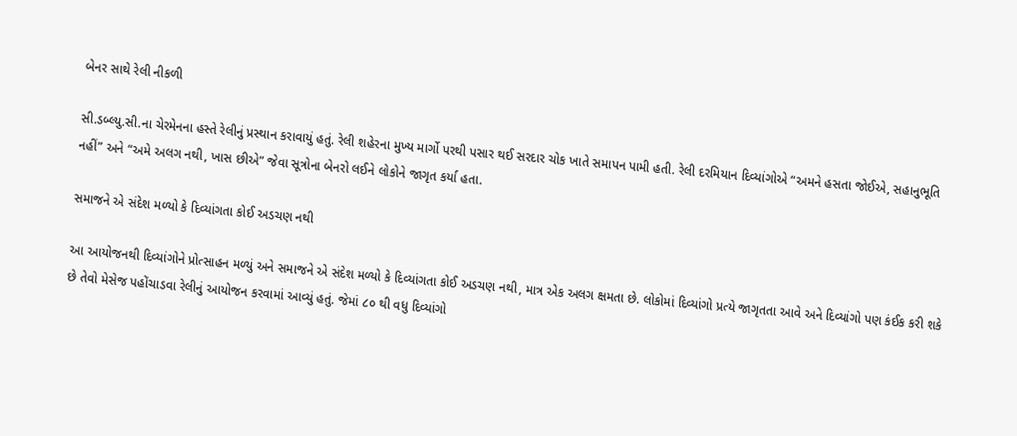બેનર સાથે રેલી નીકળી

સી.ડબ્લ્યુ.સી.ના ચેરમેનના હસ્તે રેલીનું પ્રસ્થાન કરાવાયું હતું. રેલી શહેરના મુખ્ય માર્ગો પરથી પસાર થઈ સરદાર ચોક ખાતે સમાપન પામી હતી. રેલી દરમિયાન દિવ્યાંગોએ “અમને હસતા જોઈએ, સહાનુભૂતિ નહીં” અને “અમે અલગ નથી, ખાસ છીએ” જેવા સૂત્રોના બેનરો લઈને લોકોને જાગૃત કર્યા હતા.

સમાજને એ સંદેશ મળ્યો કે દિવ્યાંગતા કોઈ અડચણ નથી

આ આયોજનથી દિવ્યાંગોને પ્રોત્સાહન મળ્યું અને સમાજને એ સંદેશ મળ્યો કે દિવ્યાંગતા કોઈ અડચણ નથી, માત્ર એક અલગ ક્ષમતા છે. લોકોમાં દિવ્યાંગો પ્રત્યે જાગૃતતા આવે અને દિવ્યાંગો પણ કંઈક કરી શકે છે તેવો મેસેજ પહોંચાડવા રેલીનું આયોજન કરવામાં આવ્યું હતું. જેમાં ૮૦ થી વધુ દિવ્યાંગો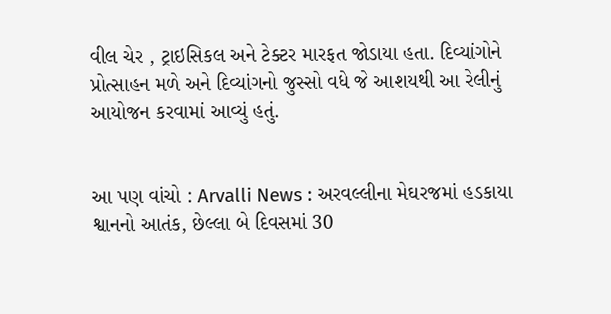વીલ ચેર , ટ્રાઇસિકલ અને ટેક્ટર મારફત જોડાયા હતા. દિવ્યાંગોને પ્રોત્સાહન મળે અને દિવ્યાંગનો જુસ્સો વધે જે આશયથી આ રેલીનું આયોજન કરવામાં આવ્યું હતું.


આ પણ વાંચો : Arvalli News : અરવલ્લીના મેઘરજમાં હડકાયા શ્વાનનો આતંક, છેલ્લા બે દિવસમાં 30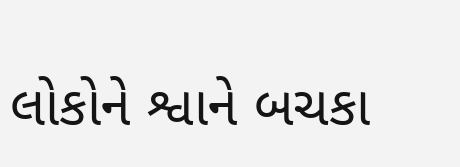લોકોને શ્વાને બચકા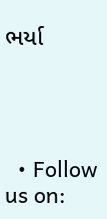ભર્યા




  • Follow us on: